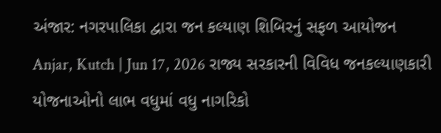અંજાર: નગરપાલિકા દ્વારા જન કલ્યાણ શિબિરનું સફળ આયોજન
Anjar, Kutch | Jun 17, 2026 રાજ્ય સરકારની વિવિધ જનકલ્યાણકારી યોજનાઓનો લાભ વધુમાં વધુ નાગરિકો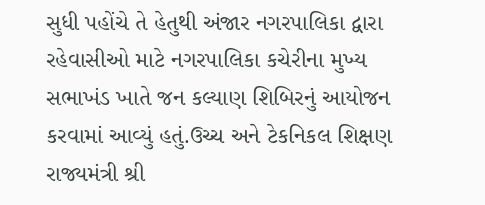સુધી પહોંચે તે હેતુથી અંજાર નગરપાલિકા દ્વારા રહેવાસીઓ માટે નગરપાલિકા કચેરીના મુખ્ય સભાખંડ ખાતે જન કલ્યાણ શિબિરનું આયોજન કરવામાં આવ્યું હતું.ઉચ્ચ અને ટેકનિકલ શિક્ષણ રાજ્યમંત્રી શ્રી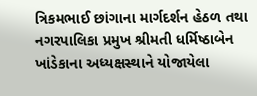ત્રિકમભાઈ છાંગાના માર્ગદર્શન હેઠળ તથા નગરપાલિકા પ્રમુખ શ્રીમતી ધર્મિષ્ઠાબેન ખાંડેકાના અધ્યક્ષસ્થાને યોજાયેલા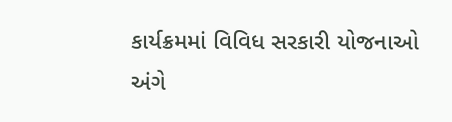કાર્યક્રમમાં વિવિધ સરકારી યોજનાઓ અંગે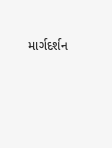માર્ગદર્શન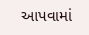આપવામાં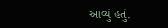આવ્યું હતું.